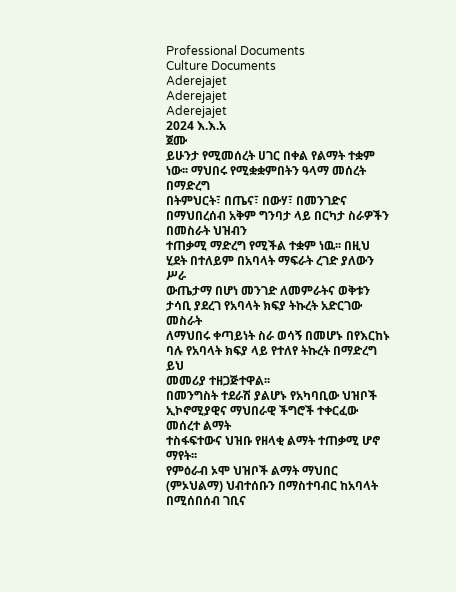Professional Documents
Culture Documents
Aderejajet
Aderejajet
Aderejajet
2024 እ.እ.አ
ጀሙ
ይሁንታ የሚመሰረት ሀገር በቀል የልማት ተቋም ነው፡፡ ማህበሩ የሚቋቋምበትን ዓላማ መሰረት በማድረግ
በትምህርት፣ በጤና፣ በውሃ፣ በመንገድና በማህበረሰብ አቅም ግንባታ ላይ በርካታ ስራዎችን በመስራት ህዝብን
ተጠቃሚ ማድረግ የሚችል ተቋም ነዉ፡፡ በዚህ ሂደት በተለይም በአባላት ማፍራት ረገድ ያለውን ሥራ
ውጤታማ በሆነ መንገድ ለመምራትና ወቅቱን ታሳቢ ያደረገ የአባላት ክፍያ ትኩረት አድርገው መስራት
ለማህበሩ ቀጣይነት ስራ ወሳኝ በመሆኑ በየእርከኑ ባሉ የአባላት ክፍያ ላይ የተለየ ትኩረት በማድረግ ይህ
መመሪያ ተዘጋጅተዋል፡፡
በመንግስት ተደራሽ ያልሆኑ የአካባቢው ህዝቦች ኢኮኖሚያዊና ማህበራዊ ችግሮች ተቀርፈው መሰረተ ልማት
ተስፋፍተውና ህዝቡ የዘላቂ ልማት ተጠቃሚ ሆኖ ማየት፡፡
የምዕራብ ኦሞ ህዝቦች ልማት ማህበር (ምኦህልማ) ህብተሰቡን በማስተባብር ከአባላት በሚሰበሰብ ገቢና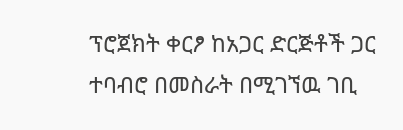ፕሮጀክት ቀርፆ ከአጋር ድርጅቶች ጋር ተባብሮ በመስራት በሚገኘዉ ገቢ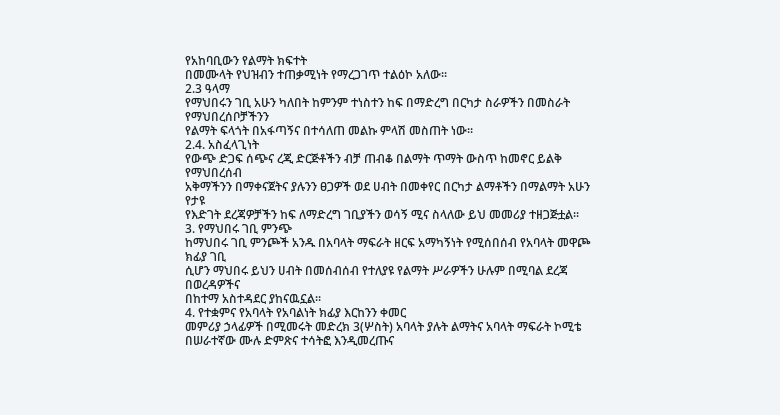የአከባቢውን የልማት ክፍተት
በመሙላት የህዝብን ተጠቃሚነት የማረጋገጥ ተልዕኮ አለው፡፡
2.3 ዓላማ
የማህበሩን ገቢ አሁን ካለበት ከምንም ተነስተን ከፍ በማድረግ በርካታ ስራዎችን በመስራት የማህበረሰቦቻችንን
የልማት ፍላጎት በአፋጣኝና በተሳለጠ መልኩ ምላሽ መስጠት ነው፡፡
2.4. አስፈላጊነት
የውጭ ድጋፍ ሰጭና ረጂ ድርጅቶችን ብቻ ጠብቆ በልማት ጥማት ውስጥ ከመኖር ይልቅ የማህበረሰብ
አቅማችንን በማቀናጀትና ያሉንን ፀጋዎች ወደ ሀብት በመቀየር በርካታ ልማቶችን በማልማት አሁን የታዩ
የእድገት ደረጃዎቻችን ከፍ ለማድረግ ገቢያችን ወሳኝ ሚና ስላለው ይህ መመሪያ ተዘጋጅቷል፡፡
3. የማህበሩ ገቢ ምንጭ
ከማህበሩ ገቢ ምንጮች አንዱ በአባላት ማፍራት ዘርፍ አማካኝነት የሚሰበሰብ የአባላት መዋጮ ክፊያ ገቢ
ሲሆን ማህበሩ ይህን ሀብት በመሰብሰብ የተለያዩ የልማት ሥራዎችን ሁሉም በሚባል ደረጃ በወረዳዎችና
በከተማ አስተዳደር ያከናዉኗል፡፡
4. የተቋምና የአባላት የአባልነት ክፊያ እርከንን ቀመር
መምሪያ ኃላፊዎች በሚመሩት መድረክ 3(ሦስት) አባላት ያሉት ልማትና አባላት ማፍራት ኮሚቴ
በሠራተኛው ሙሉ ድምጽና ተሳትፎ እንዲመረጡና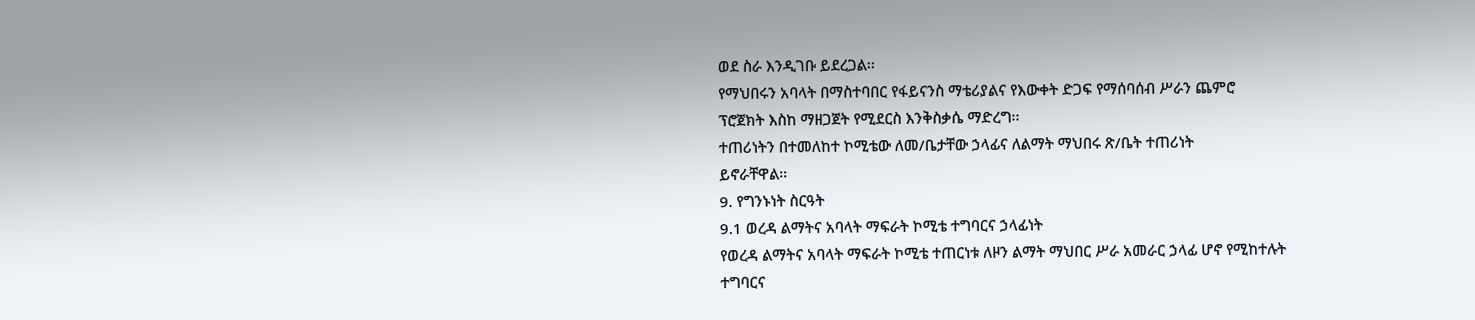ወደ ስራ እንዲገቡ ይደረጋል፡፡
የማህበሩን አባላት በማስተባበር የፋይናንስ ማቴሪያልና የእውቀት ድጋፍ የማሰባሰብ ሥራን ጨምሮ
ፕሮጀክት እስከ ማዘጋጀት የሚደርስ እንቅስቃሴ ማድረግ፡፡
ተጠሪነትን በተመለከተ ኮሚቴው ለመ/ቤታቸው ኃላፊና ለልማት ማህበሩ ጽ/ቤት ተጠሪነት
ይኖራቸዋል፡፡
9. የግንኑነት ስርዓት
9.1 ወረዳ ልማትና አባላት ማፍራት ኮሚቴ ተግባርና ኃላፊነት
የወረዳ ልማትና አባላት ማፍራት ኮሚቴ ተጠርነቱ ለዞን ልማት ማህበር ሥራ አመራር ኃላፊ ሆኖ የሚከተሉት
ተግባርና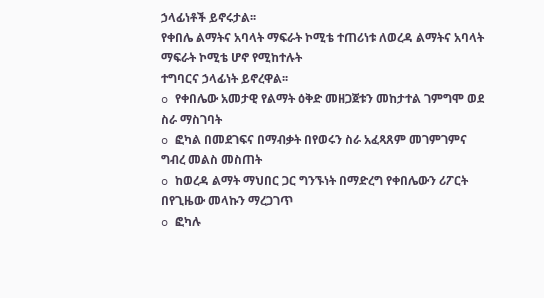ኃላፊነቶች ይኖሩታል፡፡
የቀበሌ ልማትና አባላት ማፍራት ኮሚቴ ተጠሪነቱ ለወረዳ ልማትና አባላት ማፍራት ኮሚቴ ሆኖ የሚከተሉት
ተግባርና ኃላፊነት ይኖረዋል፡፡
o የቀበሌው አመታዊ የልማት ዕቅድ መዘጋጀቱን መከታተል ገምግሞ ወደ ስራ ማስገባት
o ፎካል በመደገፍና በማብቃት በየወሩን ስራ አፈጻጸም መገምገምና ግብረ መልስ መስጠት
o ከወረዳ ልማት ማህበር ጋር ግንኙነት በማድረግ የቀበሌውን ሪፖርት በየጊዜው መላኩን ማረጋገጥ
o ፎካሉ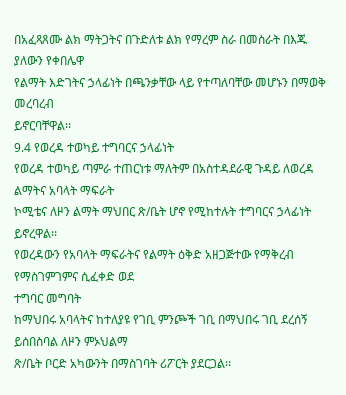በአፈጻጸሙ ልክ ማትጋትና በጉድለቱ ልክ የማረም ስራ በመስራት በእጁ ያለውን የቀበሌዋ
የልማት እድገትና ኃላፊነት በጫንቃቸው ላይ የተጣለባቸው መሆኑን በማወቅ መረባረብ
ይኖርባቸዋል፡፡
9.4 የወረዳ ተወካይ ተግባርና ኃላፊነት
የወረዳ ተወካይ ጣምራ ተጠርነቱ ማለትም በአስተዳደራዊ ጉዳይ ለወረዳ ልማትና አባላት ማፍራት
ኮሚቴና ለዞን ልማት ማህበር ጽ/ቤት ሆኖ የሚከተሉት ተግባርና ኃላፊነት ይኖረዋል፡፡
የወረዳውን የአባላት ማፍራትና የልማት ዕቅድ አዘጋጅተው የማቅረብ የማስገምገምና ሲፈቀድ ወደ
ተግባር መግባት
ከማህበሩ አባላትና ከተለያዩ የገቢ ምንጮች ገቢ በማህበሩ ገቢ ደረሰኝ ይሰበስባል ለዞን ምኦህልማ
ጽ/ቤት ቦርድ አካውንት በማስገባት ሪፖርት ያደርጋል፡፡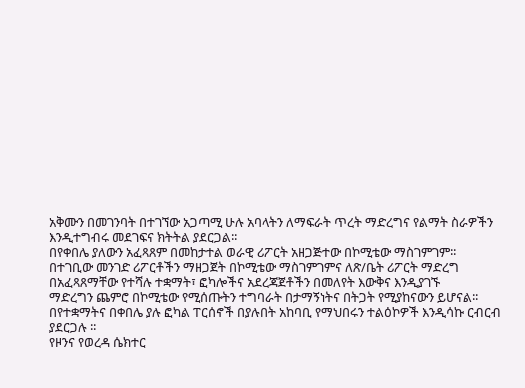አቅሙን በመገንባት በተገኘው አጋጣሚ ሁሉ አባላትን ለማፍራት ጥረት ማድረግና የልማት ስራዎችን
እንዲተግብሩ መደገፍና ክትትል ያደርጋል፡፡
በየቀበሌ ያለውን አፈጻጸም በመከታተል ወራዊ ሪፖርት አዘጋጅተው በኮሚቴው ማስገምገም፡፡
በተገቢው መንገድ ሪፖርቶችን ማዘጋጀት በኮሚቴው ማስገምገምና ለጽ/ቤት ሪፖርት ማድረግ
በአፈጻጸማቸው የተሻሉ ተቋማት፣ ፎካሎችና አደረጃጀቶችን በመለየት እውቅና እንዲያገኙ
ማድረግን ጨምሮ በኮሚቴው የሚሰጡትን ተግባራት በታማኝነትና በትጋት የሚያከናውን ይሆናል፡፡
በየተቋማትና በቀበሌ ያሉ ፎካል ፐርሰኖች በያሉበት አከባቢ የማህበሩን ተልዕኮዎች እንዲሳኩ ርብርብ
ያደርጋሉ ፡፡
የዞንና የወረዳ ሴክተር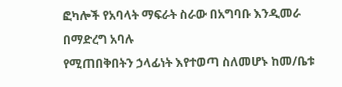ፎካሎች የአባላት ማፍራት ስራው በአግባቡ እንዲመራ በማድረግ አባሉ
የሚጠበቅበትን ኃላፊነት እየተወጣ ስለመሆኑ ከመ/ቤቱ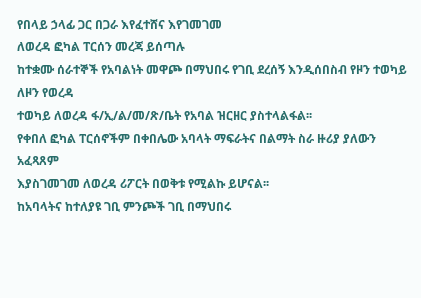የበላይ ኃላፊ ጋር በጋራ እየፈተሸና እየገመገመ
ለወረዳ ፎካል ፐርሰን መረጃ ይሰጣሉ
ከተቋሙ ሰራተኞች የአባልነት መዋጮ በማህበሩ የገቢ ደረሰኝ እንዲሰበስብ የዞን ተወካይ ለዞን የወረዳ
ተወካይ ለወረዳ ፋ/ኢ/ል/መ/ጽ/ቤት የአባል ዝርዘር ያስተላልፋል፡፡
የቀበለ ፎካል ፐርሰኖችም በቀበሌው አባላት ማፍራትና በልማት ስራ ዙሪያ ያለውን አፈጻጸም
እያስገመገመ ለወረዳ ሪፖርት በወቅቱ የሚልኩ ይሆናል፡፡
ከአባላትና ከተለያዩ ገቢ ምንጮች ገቢ በማህበሩ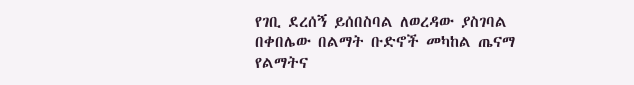የገቢ ደረሰኝ ይሰበስባል ለወረዳው ያስገባል
በቀበሌው በልማት ቡድኖች መካከል ጤናማ የልማትና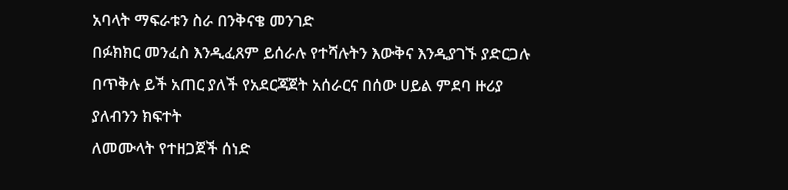አባላት ማፍራቱን ስራ በንቅናቄ መንገድ
በፉክክር መንፈስ እንዲፈጸም ይሰራሉ የተሻሉትን እውቅና እንዲያገኙ ያድርጋሉ
በጥቅሉ ይች አጠር ያለች የአደርጃጀት አሰራርና በሰው ሀይል ምደባ ዙሪያ ያለብንን ክፍተት
ለመሙላት የተዘጋጀች ሰነድ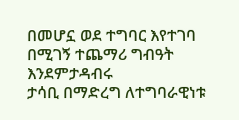በመሆኗ ወደ ተግባር እየተገባ በሚገኝ ተጨማሪ ግብዓት እንደምታዳብሩ
ታሳቢ በማድረግ ለተግባራዊነቱ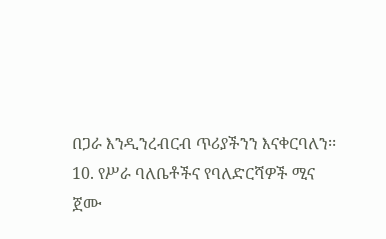በጋራ እንዲንረብርብ ጥሪያችንን እናቀርባለን፡፡
10. የሥራ ባለቤቶችና የባለድርሻዎች ሚና
ጀሙ